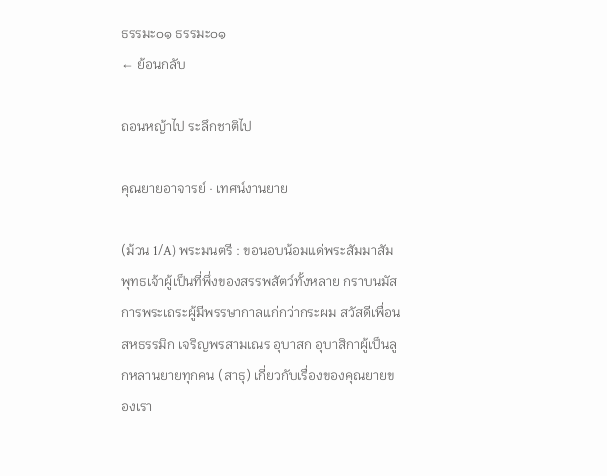ธรรมะ๐๑ ธรรมะ๐๑
← ย้อนกลับ

ถอนหญ้าไป ระลึกชาติไป

คุณยายอาจารย์ · เทศน์งานยาย

(ม้วน 1/A) พระมนตรี : ขอนอบน้อมแด่พระสัมมาสัมพุทธเจ้าผู้เป็นที่พึ่งของสรรพสัตว์ทั้งหลาย กราบนมัสการพระเถระผู้มีพรรษากาลแก่กว่ากระผม สวัสดีเพื่อนสหธรรมิก เจริญพรสามเณร อุบาสก อุบาสิกาผู้เป็นลูกหลานยายทุกคน (สาธุ) เกี่ยวกับเรื่องของคุณยายของเรา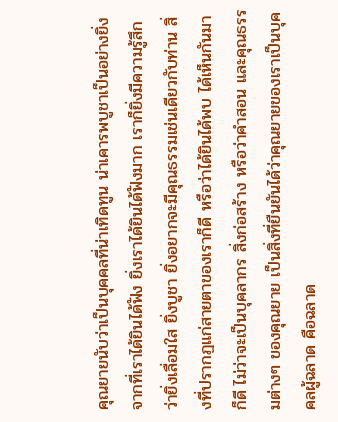คุณยายนับว่าเป็นบุคคลที่น่าเทิดทูน น่าเคารพบูชาเป็นอย่างยิ่ง จากที่เราได้ยินได้ฟัง ยิ่งเราได้ยินได้ฟังมาก เราก็ยิ่งมีความรู้สึกว่ายิ่งเลื่อมใส ยิ่งบูชา ยิ่งอยากจะมีคุณธรรมเช่นเดียวกับท่าน สิ่งที่ปรากฏแก่สายตาของเราก็ดี หรือว่าได้ยินได้พบ ได้เห็นกันมาก็ดี ไม่ว่าจะเป็นบุคลากร สิ่งก่อสร้าง หรือว่าคำสอน และคุณธรรมต่างๆ ของคุณยาย เป็นสิ่งที่ยืนยันได้ว่าคุณยายของเราเป็นบุคคลผู้ฉลาด คือฉลาด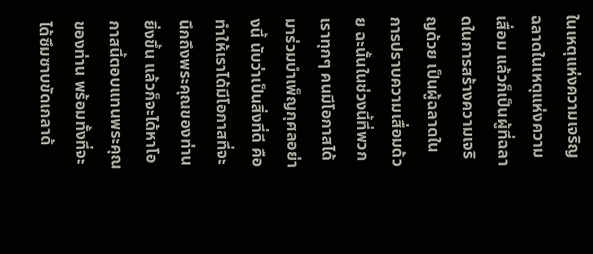ในเหตุแห่งความเจริญ ฉลาดในเหตุแห่งความเสื่อม แล้วก็เป็นผู้ที่ฉลาดในการสร้างความเจริญด้วย เป็นผู้ฉลาดในการปราบความเสื่อมด้วย ฉะนั้นในช่วงนี้ที่พวกเราทุกๆ คนมีโอกาสได้มาร่วมบำเพ็ญกุศลอย่างนี้ นับว่าเป็นสิ่งที่ดี คือทำให้เราได้มีโอกาสที่จะนึกถึงพระคุณของท่านยิ่งขึ้น แล้วก็จะได้หาโอกาสนี้ตอบแทนพระคุณของท่าน พร้อมทั้งที่จะได้ซึมซาบขัดเกลาด้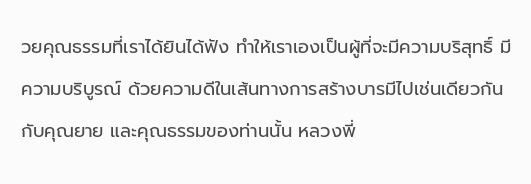วยคุณธรรมที่เราได้ยินได้ฟัง ทำให้เราเองเป็นผู้ที่จะมีความบริสุทธิ์ มีความบริบูรณ์ ด้วยความดีในเส้นทางการสร้างบารมีไปเช่นเดียวกันกับคุณยาย และคุณธรรมของท่านนั้น หลวงพี่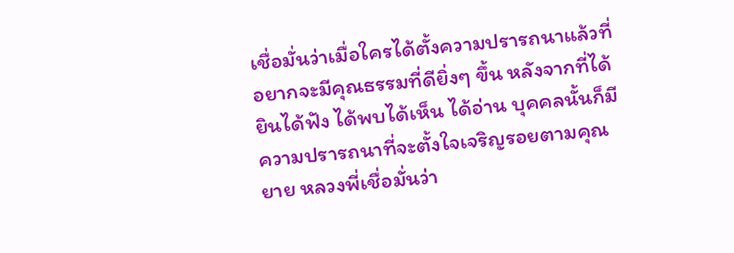เชื่อมั่นว่าเมื่อใครได้ตั้งความปรารถนาแล้วที่อยากจะมีคุณธรรมที่ดียิ่งๆ ขึ้น หลังจากที่ได้ยินได้ฟัง ได้พบได้เห็น ได้อ่าน บุคคลนั้นก็มีความปรารถนาที่จะตั้งใจเจริญรอยตามคุณยาย หลวงพี่เชื่อมั่นว่า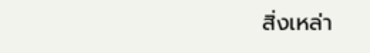สิ่งเหล่า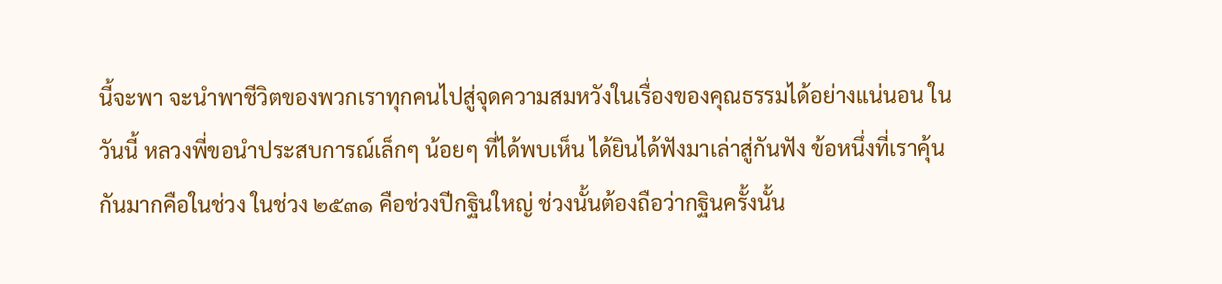นี้จะพา จะนำพาชีวิตของพวกเราทุกคนไปสู่จุดความสมหวังในเรื่องของคุณธรรมได้อย่างแน่นอน ในวันนี้ หลวงพี่ขอนำประสบการณ์เล็กๆ น้อยๆ ที่ได้พบเห็น ได้ยินได้ฟังมาเล่าสู่กันฟัง ข้อหนึ่งที่เราคุ้นกันมากคือในช่วง ในช่วง ๒๕๓๑ คือช่วงปีกฐินใหญ่ ช่วงนั้นต้องถือว่ากฐินครั้งนั้น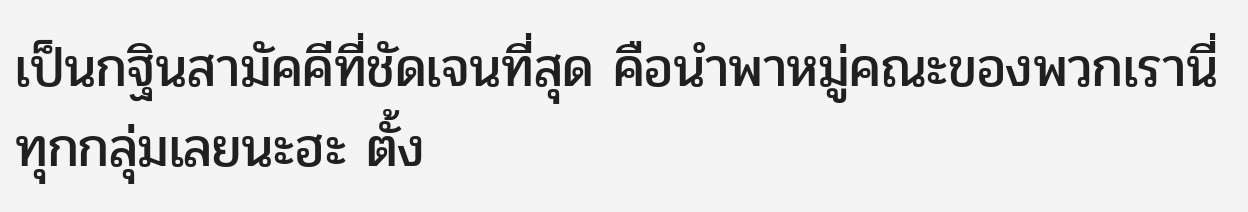เป็นกฐินสามัคคีที่ชัดเจนที่สุด คือนำพาหมู่คณะของพวกเรานี่ทุกกลุ่มเลยนะฮะ ตั้ง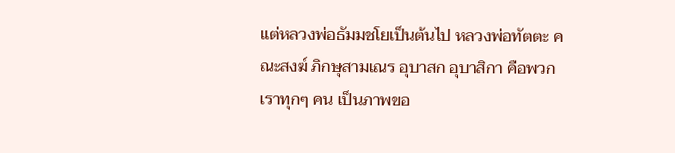แต่หลวงพ่อธัมมชโยเป็นต้นไป หลวงพ่อทัตตะ คณะสงฆ์ ภิกษุสามเณร อุบาสก อุบาสิกา คือพวกเราทุกๆ คน เป็นภาพขอ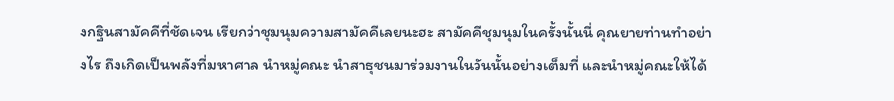งกฐินสามัคคีที่ชัดเจน เรียกว่าชุมนุมความสามัคคีเลยนะฮะ สามัคคีชุมนุมในครั้งนั้นนี่ คุณยายท่านทำอย่างไร ถึงเกิดเป็นพลังที่มหาศาล นำหมู่คณะ นำสาธุชนมาร่วมงานในวันนั้นอย่างเต็มที่ และนำหมู่คณะให้ได้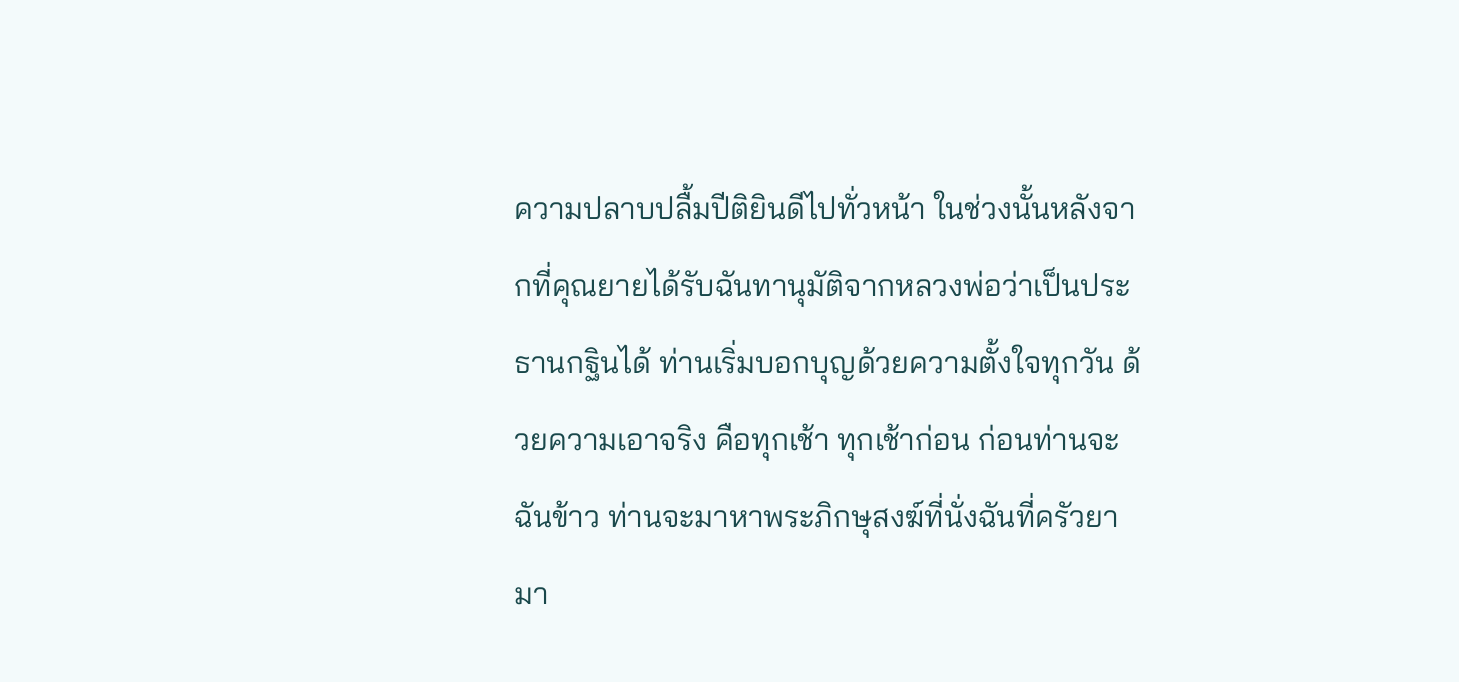ความปลาบปลื้มปีติยินดีไปทั่วหน้า ในช่วงนั้นหลังจากที่คุณยายได้รับฉันทานุมัติจากหลวงพ่อว่าเป็นประธานกฐินได้ ท่านเริ่มบอกบุญด้วยความตั้งใจทุกวัน ด้วยความเอาจริง คือทุกเช้า ทุกเช้าก่อน ก่อนท่านจะฉันข้าว ท่านจะมาหาพระภิกษุสงฆ์ที่นั่งฉันที่ครัวยามา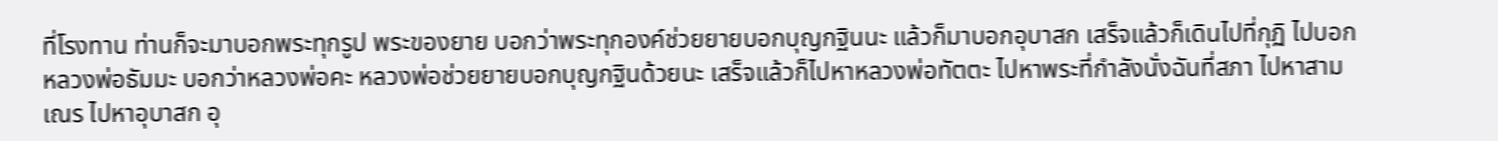ที่โรงทาน ท่านก็จะมาบอกพระทุกรูป พระของยาย บอกว่าพระทุกองค์ช่วยยายบอกบุญกฐินนะ แล้วก็มาบอกอุบาสก เสร็จแล้วก็เดินไปที่กุฏิ ไปบอกหลวงพ่อธัมมะ บอกว่าหลวงพ่อคะ หลวงพ่อช่วยยายบอกบุญกฐินด้วยนะ เสร็จแล้วก็ไปหาหลวงพ่อทัตตะ ไปหาพระที่กำลังนั่งฉันที่สภา ไปหาสามเณร ไปหาอุบาสก อุ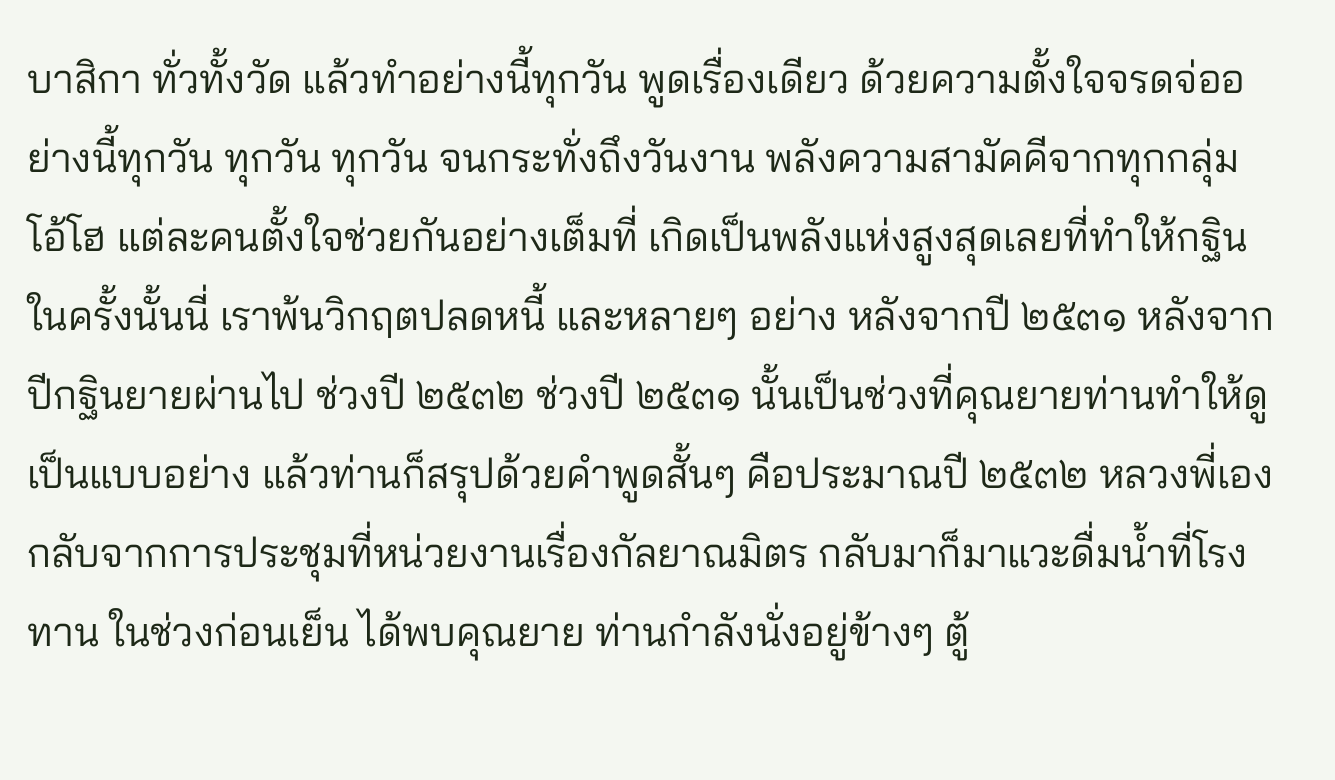บาสิกา ทั่วทั้งวัด แล้วทำอย่างนี้ทุกวัน พูดเรื่องเดียว ด้วยความตั้งใจจรดจ่ออย่างนี้ทุกวัน ทุกวัน ทุกวัน จนกระทั่งถึงวันงาน พลังความสามัคคีจากทุกกลุ่ม โอ้โฮ แต่ละคนตั้งใจช่วยกันอย่างเต็มที่ เกิดเป็นพลังแห่งสูงสุดเลยที่ทำให้กฐินในครั้งนั้นนี่ เราพ้นวิกฤตปลดหนี้ และหลายๆ อย่าง หลังจากปี ๒๕๓๑ หลังจากปีกฐินยายผ่านไป ช่วงปี ๒๕๓๒ ช่วงปี ๒๕๓๑ นั้นเป็นช่วงที่คุณยายท่านทำให้ดูเป็นแบบอย่าง แล้วท่านก็สรุปด้วยคำพูดสั้นๆ คือประมาณปี ๒๕๓๒ หลวงพี่เองกลับจากการประชุมที่หน่วยงานเรื่องกัลยาณมิตร กลับมาก็มาแวะดื่มน้ำที่โรงทาน ในช่วงก่อนเย็น ได้พบคุณยาย ท่านกำลังนั่งอยู่ข้างๆ ตู้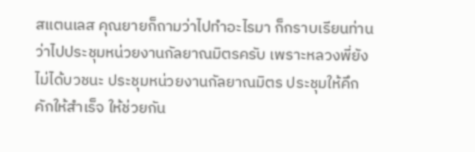สแตนเลส คุณยายก็ถามว่าไปทำอะไรมา ก็กราบเรียนท่านว่าไปประชุมหน่วยงานกัลยาณมิตรครับ เพราะหลวงพี่ยังไม่ได้บวชนะ ประชุมหน่วยงานกัลยาณมิตร ประชุมให้คึกคักให้สำเร็จ ให้ช่วยกัน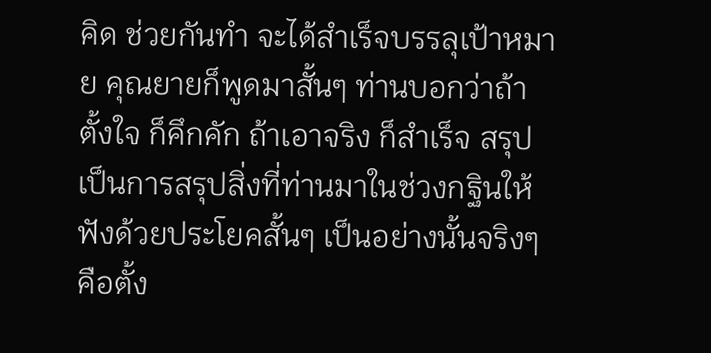คิด ช่วยกันทำ จะได้สำเร็จบรรลุเป้าหมาย คุณยายก็พูดมาสั้นๆ ท่านบอกว่าถ้าตั้งใจ ก็คึกคัก ถ้าเอาจริง ก็สำเร็จ สรุป เป็นการสรุปสิ่งที่ท่านมาในช่วงกฐินให้ฟังด้วยประโยคสั้นๆ เป็นอย่างนั้นจริงๆ คือตั้ง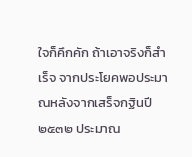ใจก็คึกคัก ถ้าเอาจริงก็สำเร็จ จากประโยคพอประมาณหลังจากเสร็จกฐินปี ๒๕๓๒ ประมาณ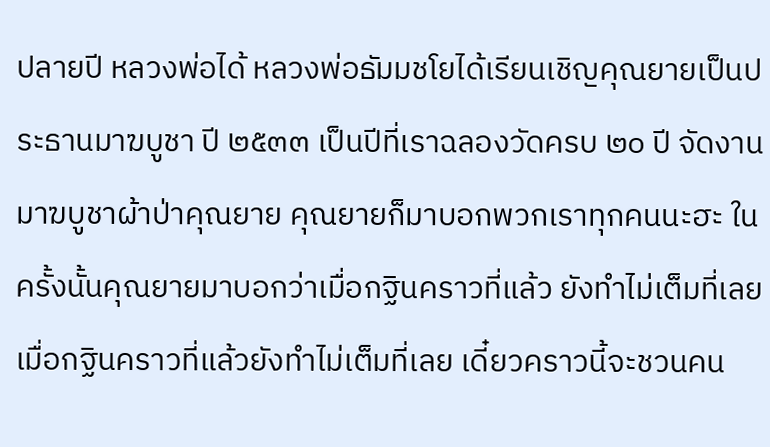ปลายปี หลวงพ่อได้ หลวงพ่อธัมมชโยได้เรียนเชิญคุณยายเป็นประธานมาฆบูชา ปี ๒๕๓๓ เป็นปีที่เราฉลองวัดครบ ๒๐ ปี จัดงานมาฆบูชาผ้าป่าคุณยาย คุณยายก็มาบอกพวกเราทุกคนนะฮะ ในครั้งนั้นคุณยายมาบอกว่าเมื่อกฐินคราวที่แล้ว ยังทำไม่เต็มที่เลย เมื่อกฐินคราวที่แล้วยังทำไม่เต็มที่เลย เดี๋ยวคราวนี้จะชวนคน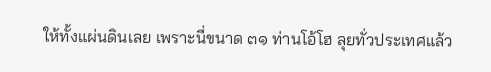ให้ทั้งแผ่นดินเลย เพราะนี่ขนาด ๓๑ ท่านโอ้โฮ ลุยทั่วประเทศแล้ว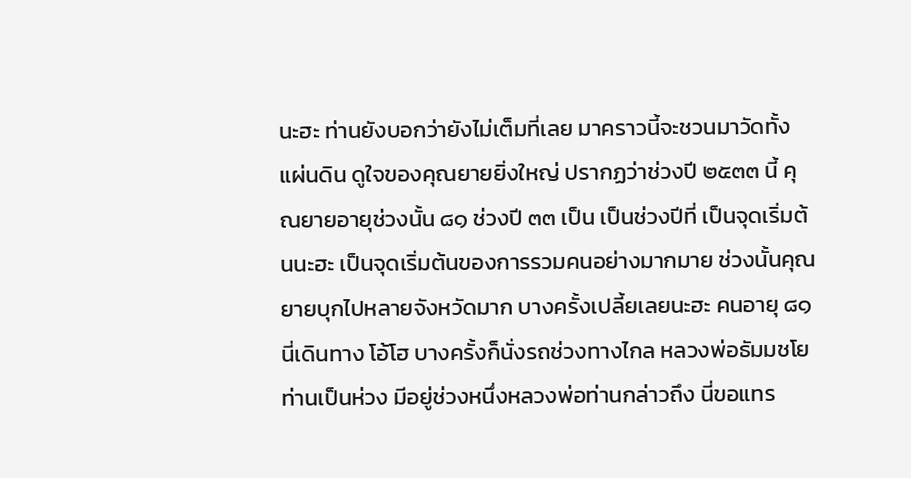นะฮะ ท่านยังบอกว่ายังไม่เต็มที่เลย มาคราวนี้จะชวนมาวัดทั้งแผ่นดิน ดูใจของคุณยายยิ่งใหญ่ ปรากฏว่าช่วงปี ๒๕๓๓ นี้ คุณยายอายุช่วงนั้น ๘๑ ช่วงปี ๓๓ เป็น เป็นช่วงปีที่ เป็นจุดเริ่มต้นนะฮะ เป็นจุดเริ่มต้นของการรวมคนอย่างมากมาย ช่วงนั้นคุณยายบุกไปหลายจังหวัดมาก บางครั้งเปลี้ยเลยนะฮะ คนอายุ ๘๑ นี่เดินทาง โอ้โฮ บางครั้งก็นั่งรถช่วงทางไกล หลวงพ่อธัมมชโยท่านเป็นห่วง มีอยู่ช่วงหนึ่งหลวงพ่อท่านกล่าวถึง นี่ขอแทร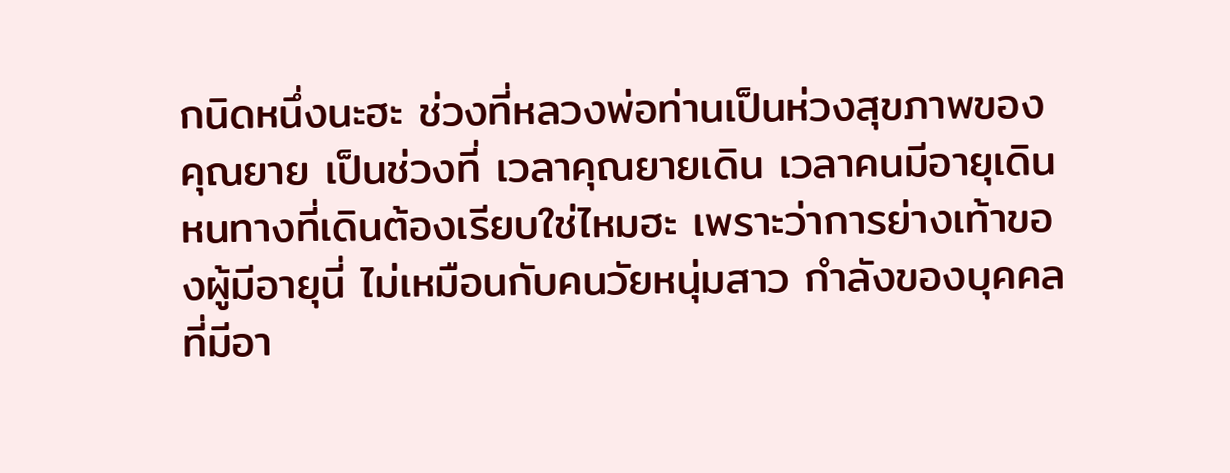กนิดหนึ่งนะฮะ ช่วงที่หลวงพ่อท่านเป็นห่วงสุขภาพของคุณยาย เป็นช่วงที่ เวลาคุณยายเดิน เวลาคนมีอายุเดิน หนทางที่เดินต้องเรียบใช่ไหมฮะ เพราะว่าการย่างเท้าของผู้มีอายุนี่ ไม่เหมือนกับคนวัยหนุ่มสาว กำลังของบุคคลที่มีอา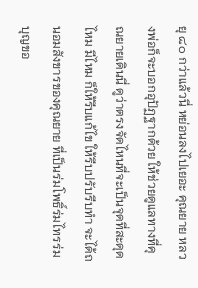ยุ ๘๐ กว่าแล้วนี่ หย่อนลงไปเยอะ คุณยาย หลวงพ่อก็จะบอกอุปัฏฐากด้วย ให้ช่วยดูแลทางที่คุณยายเดินนี่ ดูว่าตรงจัดไหนที่จะเป็นจุดที่สะดุดไหม มีไหม ก็ให้รีบแก้ไข ให้รีบปรับรีบทำ จะได้ถนอมสังขารของคุณยาย ที่เป็นร่มโพธิ์ร่มไทรร่มบุญขอ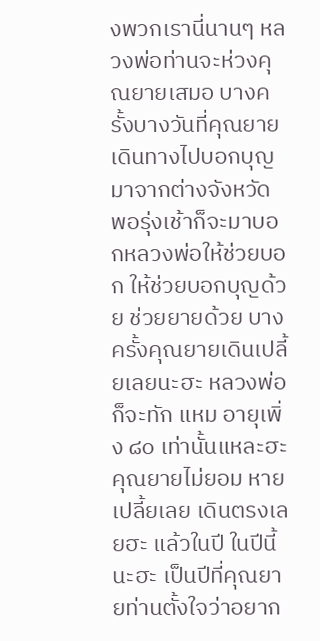งพวกเรานี่นานๆ หลวงพ่อท่านจะห่วงคุณยายเสมอ บางครั้งบางวันที่คุณยายเดินทางไปบอกบุญมาจากต่างจังหวัด พอรุ่งเช้าก็จะมาบอกหลวงพ่อให้ช่วยบอก ให้ช่วยบอกบุญด้วย ช่วยยายด้วย บางครั้งคุณยายเดินเปลี้ยเลยนะฮะ หลวงพ่อก็จะทัก แหม อายุเพิ่ง ๘๐ เท่านั้นแหละฮะ คุณยายไม่ยอม หายเปลี้ยเลย เดินตรงเลยฮะ แล้วในปี ในปีนี้นะฮะ เป็นปีที่คุณยายท่านตั้งใจว่าอยาก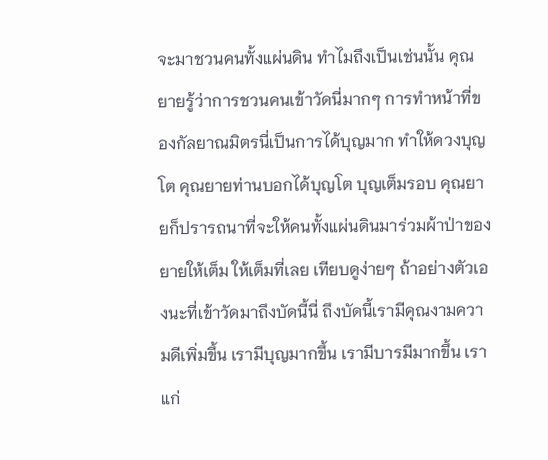จะมาชวนคนทั้งแผ่นดิน ทำไมถึงเป็นเช่นนั้น คุณยายรู้ว่าการชวนคนเข้าวัดนี่มากๆ การทำหน้าที่ของกัลยาณมิตรนี่เป็นการได้บุญมาก ทำให้ดวงบุญโต คุณยายท่านบอกได้บุญโต บุญเต็มรอบ คุณยายก็ปรารถนาที่จะให้คนทั้งแผ่นดินมาร่วมผ้าป่าของยายให้เต็ม ให้เต็มที่เลย เทียบดูง่ายๆ ถ้าอย่างตัวเองนะที่เข้าวัดมาถึงบัดนี้นี่ ถึงบัดนี้เรามีคุณงามความดีเพิ่มขึ้น เรามีบุญมากขึ้น เรามีบารมีมากขึ้น เราแก่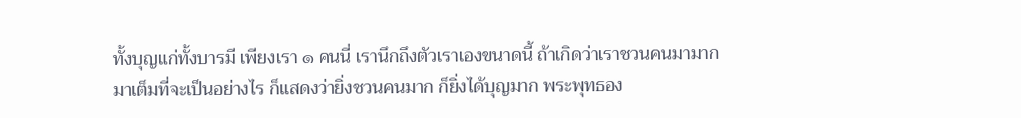ทั้งบุญแก่ทั้งบารมี เพียงเรา ๑ คนนี่ เรานึกถึงตัวเราเองขนาดนี้ ถ้าเกิดว่าเราชวนคนมามาก มาเต็มที่จะเป็นอย่างไร ก็แสดงว่ายิ่งชวนคนมาก ก็ยิ่งได้บุญมาก พระพุทธอง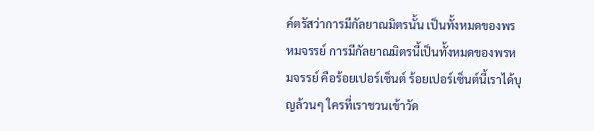ค์ตรัสว่าการมีกัลยาณมิตรนั้น เป็นทั้งหมดของพรหมจรรย์ การมีกัลยาณมิตรนี้เป็นทั้งหมดของพรหมจรรย์ คือร้อยเปอร์เซ็นต์ ร้อยเปอร์เซ็นต์นี้เราได้บุญล้วนๆ ใครที่เราชวนเข้าวัด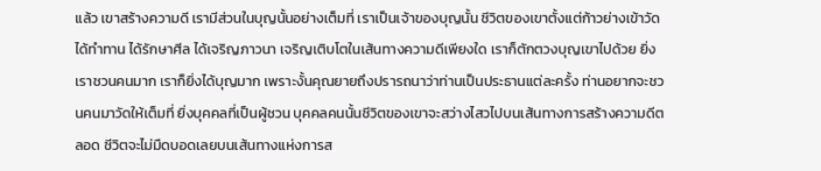แล้ว เขาสร้างความดี เรามีส่วนในบุญนั้นอย่างเต็มที่ เราเป็นเจ้าของบุญนั้น ชีวิตของเขาตั้งแต่ก้าวย่างเข้าวัด ได้ทำทาน ได้รักษาศีล ได้เจริญภาวนา เจริญเติบโตในเส้นทางความดีเพียงใด เราก็ตักตวงบุญเขาไปด้วย ยิ่งเราชวนคนมาก เราก็ยิ่งได้บุญมาก เพราะงั้นคุณยายถึงปรารถนาว่าท่านเป็นประธานแต่ละครั้ง ท่านอยากจะชวนคนมาวัดให้เต็มที่ ยิ่งบุคคลที่เป็นผู้ชวน บุคคลคนนั้นชีวิตของเขาจะสว่างไสวไปบนเส้นทางการสร้างความดีตลอด ชีวิตจะไม่มืดบอดเลยบนเส้นทางแห่งการส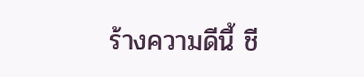ร้างความดีนี้ ชี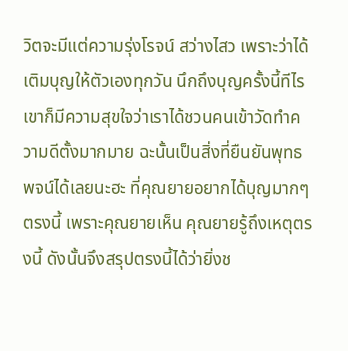วิตจะมีแต่ความรุ่งโรจน์ สว่างไสว เพราะว่าได้เติมบุญให้ตัวเองทุกวัน นึกถึงบุญครั้งนี้ทีไร เขาก็มีความสุขใจว่าเราได้ชวนคนเข้าวัดทำความดีตั้งมากมาย ฉะนั้นเป็นสิ่งที่ยืนยันพุทธพจน์ได้เลยนะฮะ ที่คุณยายอยากได้บุญมากๆ ตรงนี้ เพราะคุณยายเห็น คุณยายรู้ถึงเหตุตรงนี้ ดังนั้นจึงสรุปตรงนี้ได้ว่ายิ่งช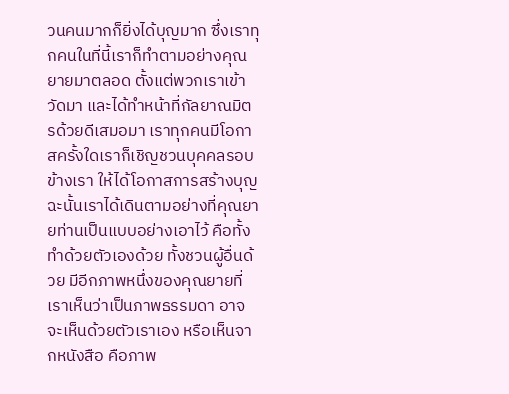วนคนมากก็ยิ่งได้บุญมาก ซึ่งเราทุกคนในที่นี้เราก็ทำตามอย่างคุณยายมาตลอด ตั้งแต่พวกเราเข้าวัดมา และได้ทำหน้าที่กัลยาณมิตรด้วยดีเสมอมา เราทุกคนมีโอกาสครั้งใดเราก็เชิญชวนบุคคลรอบข้างเรา ให้ได้โอกาสการสร้างบุญ ฉะนั้นเราได้เดินตามอย่างที่คุณยายท่านเป็นแบบอย่างเอาไว้ คือทั้งทำด้วยตัวเองด้วย ทั้งชวนผู้อื่นด้วย มีอีกภาพหนึ่งของคุณยายที่เราเห็นว่าเป็นภาพธรรมดา อาจจะเห็นด้วยตัวเราเอง หรือเห็นจากหนังสือ คือภาพ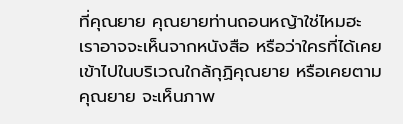ที่คุณยาย คุณยายท่านถอนหญ้าใช่ไหมฮะ เราอาจจะเห็นจากหนังสือ หรือว่าใครที่ได้เคยเข้าไปในบริเวณใกล้กุฏิคุณยาย หรือเคยตามคุณยาย จะเห็นภาพ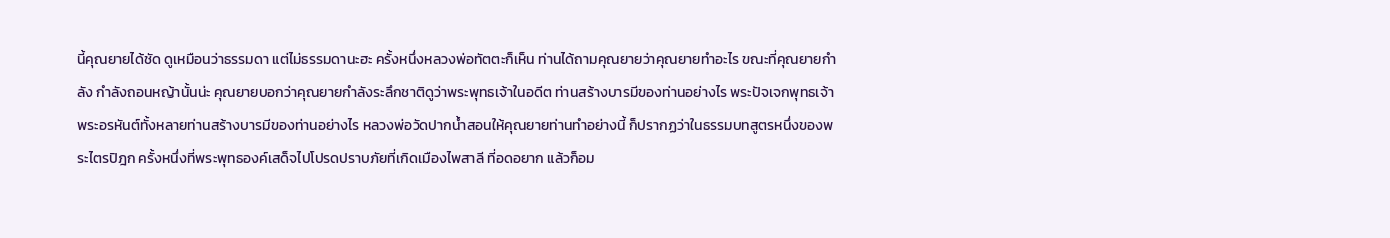นี้คุณยายได้ชัด ดูเหมือนว่าธรรมดา แต่ไม่ธรรมดานะฮะ ครั้งหนึ่งหลวงพ่อทัตตะก็เห็น ท่านได้ถามคุณยายว่าคุณยายทำอะไร ขณะที่คุณยายกำลัง กำลังถอนหญ้านั้นน่ะ คุณยายบอกว่าคุณยายกำลังระลึกชาติดูว่าพระพุทธเจ้าในอดีต ท่านสร้างบารมีของท่านอย่างไร พระปัจเจกพุทธเจ้า พระอรหันต์ทั้งหลายท่านสร้างบารมีของท่านอย่างไร หลวงพ่อวัดปากน้ำสอนให้คุณยายท่านทำอย่างนี้ ก็ปรากฏว่าในธรรมบทสูตรหนึ่งของพระไตรปิฎก ครั้งหนึ่งที่พระพุทธองค์เสด็จไปโปรดปราบภัยที่เกิดเมืองไพสาลี ที่อดอยาก แล้วก็อม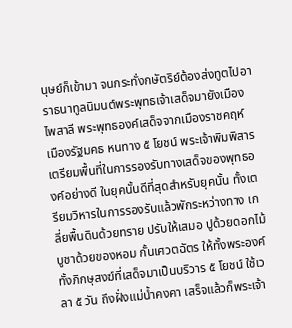นุษย์ก็เข้ามา จนกระทั่งกษัตริย์ต้องส่งทูตไปอาราธนาทูลนิมนต์พระพุทธเจ้าเสด็จมายังเมืองไพสาลี พระพุทธองค์เสด็จจากเมืองราชคฤห์ เมืองรัฐมคธ หนทาง ๕ โยชน์ พระเจ้าพิมพิสารเตรียมพื้นที่ในการรองรับทางเสด็จของพุทธองค์อย่างดี ในยุคนั้นดีที่สุดสำหรับยุคนั้น ทั้งเตรียมวิหารในการรองรับแล้วพักระหว่างทาง เกลี่ยพื้นดินด้วยทราย ปรับให้เสมอ ปูด้วยดอกไม้ บูชาด้วยของหอม กั้นเศวตฉัตร ให้ทั้งพระองค์ทั้งภิกษุสงฆ์ที่เสด็จมาเป็นบริวาร ๕ โยชน์ ใช้เวลา ๕ วัน ถึงฝั่งแม่น้ำคงคา เสร็จแล้วก็พระเจ้า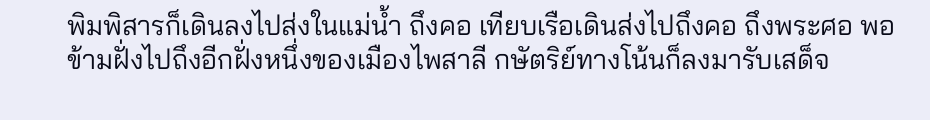พิมพิสารก็เดินลงไปส่งในแม่น้ำ ถึงคอ เทียบเรือเดินส่งไปถึงคอ ถึงพระศอ พอข้ามฝั่งไปถึงอีกฝั่งหนึ่งของเมืองไพสาลี กษัตริย์ทางโน้นก็ลงมารับเสด็จ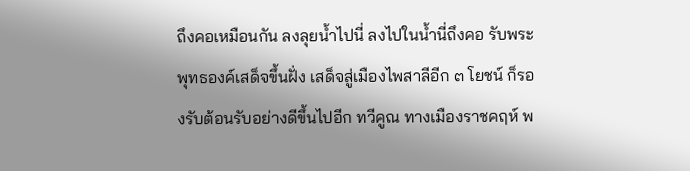ถึงคอเหมือนกัน ลงลุยน้ำไปนี่ ลงไปในน้ำนี่ถึงคอ รับพระพุทธองค์เสด็จขึ้นฝั่ง เสด็จสู่เมืองไพสาลีอีก ๓ โยชน์ ก็รองรับต้อนรับอย่างดีขึ้นไปอีก ทวีคูณ ทางเมืองราชคฤห์ พ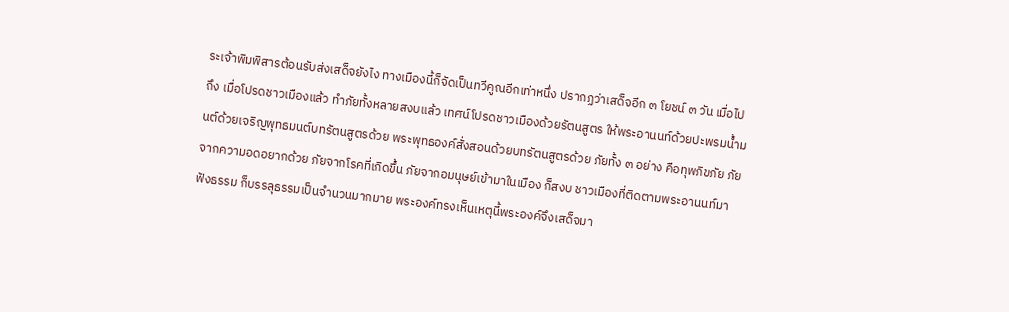ระเจ้าพิมพิสารต้อนรับส่งเสด็จยังไง ทางเมืองนี้ก็จัดเป็นทวีคูณอีกเท่าหนึ่ง ปรากฏว่าเสด็จอีก ๓ โยชน์ ๓ วัน เมื่อไปถึง เมื่อโปรดชาวเมืองแล้ว ทำภัยทั้งหลายสงบแล้ว เทศน์โปรดชาวเมืองด้วยรัตนสูตร ให้พระอานนท์ด้วยปะพรมน้ำมนต์ด้วยเจริญพุทธมนต์บทรัตนสูตรด้วย พระพุทธองค์สั่งสอนด้วยบทรัตนสูตรด้วย ภัยทั้ง ๓ อย่าง คือทุพภิขภัย ภัยจากความอดอยากด้วย ภัยจากโรคที่เกิดขึ้น ภัยจากอมนุษย์เข้ามาในเมือง ก็สงบ ชาวเมืองที่ติดตามพระอานนท์มาฟังธรรม ก็บรรลุธรรมเป็นจำนวนมากมาย พระองค์ทรงเห็นเหตุนี้พระองค์จึงเสด็จมา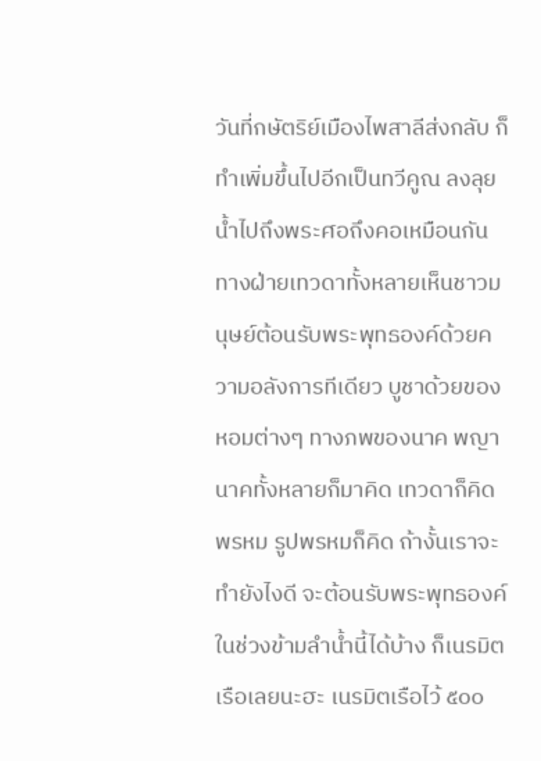วันที่กษัตริย์เมืองไพสาลีส่งกลับ ก็ทำเพิ่มขึ้นไปอีกเป็นทวีคูณ ลงลุยน้ำไปถึงพระศอถึงคอเหมือนกัน ทางฝ่ายเทวดาทั้งหลายเห็นชาวมนุษย์ต้อนรับพระพุทธองค์ด้วยความอลังการทีเดียว บูชาด้วยของหอมต่างๆ ทางภพของนาค พญานาคทั้งหลายก็มาคิด เทวดาก็คิด พรหม รูปพรหมก็คิด ถ้างั้นเราจะทำยังไงดี จะต้อนรับพระพุทธองค์ในช่วงข้ามลำน้ำนี้ได้บ้าง ก็เนรมิตเรือเลยนะฮะ เนรมิตเรือไว้ ๕๐๐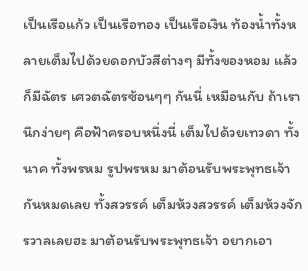เป็นเรือแก้ว เป็นเรือทอง เป็นเรือเงิน ท้องน้ำทั้งหลายเต็มไปด้วยดอกบัวสีต่างๆ มีทั้งของหอม แล้วก็มีฉัตร เศวตฉัตรซ้อนๆๆ กันนี่ เหมือนกับ ถ้าเรานึกง่ายๆ คือฟ้าครอบหนึ่งนี่ เต็มไปด้วยเทวดา ทั้งนาค ทั้งพรหม รูปพรหม มาต้อนรับพระพุทธเจ้ากันหมดเลย ทั้งสวรรค์ เต็มห้วงสวรรค์ เต็มห้วงจักรวาลเลยฮะ มาต้อนรับพระพุทธเจ้า อยากเอา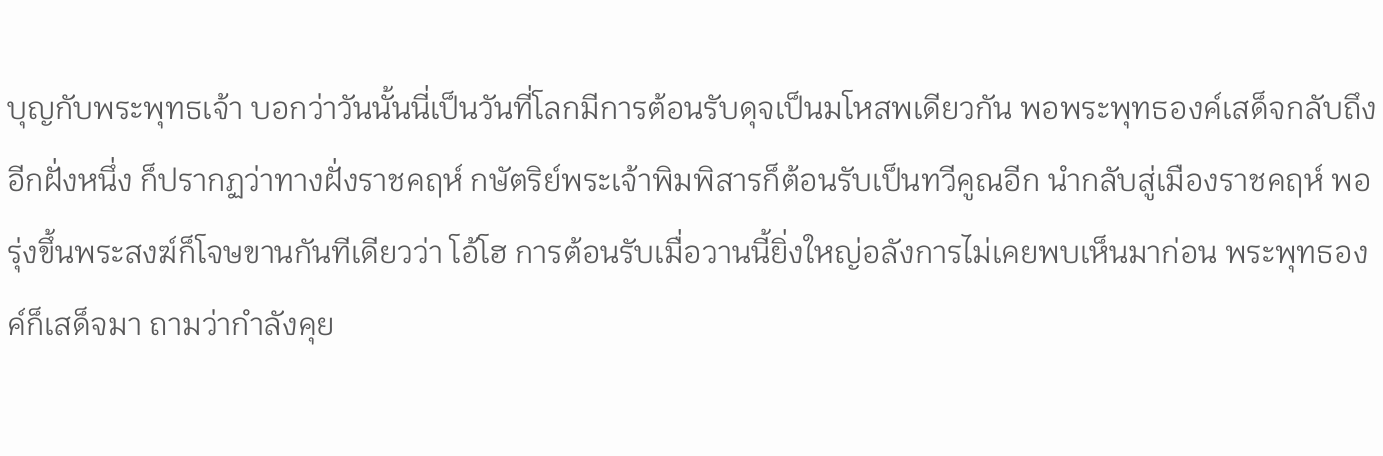บุญกับพระพุทธเจ้า บอกว่าวันนั้นนี่เป็นวันที่โลกมีการต้อนรับดุจเป็นมโหสพเดียวกัน พอพระพุทธองค์เสด็จกลับถึงอีกฝั่งหนึ่ง ก็ปรากฏว่าทางฝั่งราชคฤห์ กษัตริย์พระเจ้าพิมพิสารก็ต้อนรับเป็นทวีคูณอีก นำกลับสู่เมืองราชคฤห์ พอรุ่งขึ้นพระสงฆ์ก็โจษขานกันทีเดียวว่า โอ้โฮ การต้อนรับเมื่อวานนี้ยิ่งใหญ่อลังการไม่เคยพบเห็นมาก่อน พระพุทธองค์ก็เสด็จมา ถามว่ากำลังคุย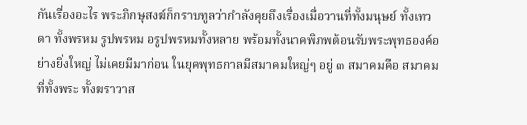กันเรื่องอะไร พระภิกษุสงฆ์ก็กราบทูลว่ากำลังคุยถึงเรื่องเมื่อวานที่ทั้งมนุษย์ ทั้งเทวดา ทั้งพรหม รูปพรหม อรูปพรหมทั้งหลาย พร้อมทั้งนาคพิภพต้อนรับพระพุทธองค์อย่างยิ่งใหญ่ ไม่เคยมีมาก่อน ในยุคพุทธกาลมีสมาคมใหญ่ๆ อยู่ ๓ สมาคมคือ สมาคมที่ทั้งพระ ทั้งฆราวาส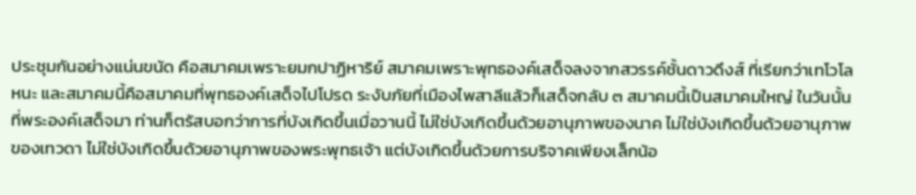ประชุมกันอย่างแน่นขนัด คือสมาคมเพราะยมกปาฏิหาริย์ สมาคมเพราะพุทธองค์เสด็จลงจากสวรรค์ชั้นดาวดึงส์ ที่เรียกว่าเทโวโลหนะ และสมาคมนี้คือสมาคมที่พุทธองค์เสด็จไปโปรด ระงับภัยที่เมืองไพสาลีแล้วก็เสด็จกลับ ๓ สมาคมนี้เป็นสมาคมใหญ่ ในวันนั้นที่พระองค์เสด็จมา ท่านก็ตรัสบอกว่าการที่บังเกิดขึ้นเมื่อวานนี้ ไม่ใช่บังเกิดขึ้นด้วยอานุภาพของนาค ไม่ใช่บังเกิดขึ้นด้วยอานุภาพของเทวดา ไม่ใช่บังเกิดขึ้นด้วยอานุภาพของพระพุทธเจ้า แต่บังเกิดขึ้นด้วยการบริจาคเพียงเล็กน้อ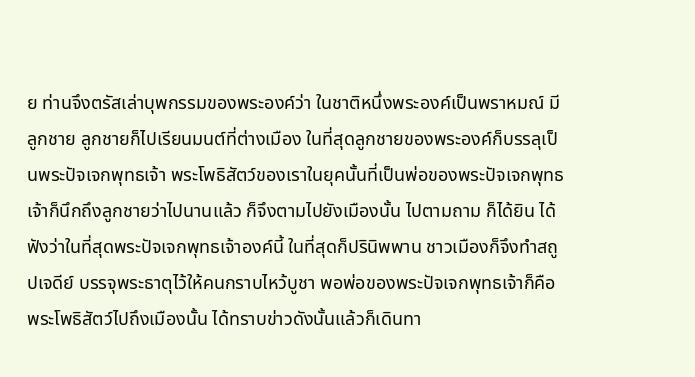ย ท่านจึงตรัสเล่าบุพกรรมของพระองค์ว่า ในชาติหนึ่งพระองค์เป็นพราหมณ์ มีลูกชาย ลูกชายก็ไปเรียนมนต์ที่ต่างเมือง ในที่สุดลูกชายของพระองค์ก็บรรลุเป็นพระปัจเจกพุทธเจ้า พระโพธิสัตว์ของเราในยุคนั้นที่เป็นพ่อของพระปัจเจกพุทธเจ้าก็นึกถึงลูกชายว่าไปนานแล้ว ก็จึงตามไปยังเมืองนั้น ไปตามถาม ก็ได้ยิน ได้ฟังว่าในที่สุดพระปัจเจกพุทธเจ้าองค์นี้ ในที่สุดก็ปรินิพพาน ชาวเมืองก็จึงทำสถูปเจดีย์ บรรจุพระธาตุไว้ให้คนกราบไหว้บูชา พอพ่อของพระปัจเจกพุทธเจ้าก็คือพระโพธิสัตว์ไปถึงเมืองนั้น ได้ทราบข่าวดังนั้นแล้วก็เดินทา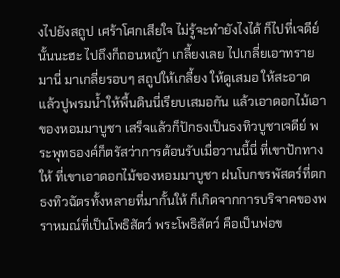งไปยังสถูป เศร้าโศกเสียใจ ไม่รู้จะทำยังไงได้ ก็ไปที่เจดีย์นั้นนะฮะ ไปถึงก็ถอนหญ้า เกลี้ยงเลย ไปเกลี่ยเอาทรายมานี่ มาเกลี่ยรอบๆ สถูปให้เกลี้ยง ให้ดูเสมอ ให้สะอาด แล้วปูพรมน้ำให้พื้นดินนี่เรียบเสมอกัน แล้วเอาดอกไม้เอาของหอมมาบูชา เสร็จแล้วก็ปักธงเป็นธงทิวบูชาเจดีย์ พระพุทธองค์ก็ตรัสว่าการต้อนรับเมื่อวานนี้นี่ ที่เขาปักทางให้ ที่เขาเอาดอกไม้ของหอมมาบูชา ฝนโบกขรพัสตร์ที่ตก ธงทิวฉัตรทั้งหลายที่มากั้นให้ ก็เกิดจากการบริจาคของพราหมณ์ที่เป็นโพธิสัตว์ พระโพธิสัตว์ คือเป็นพ่อข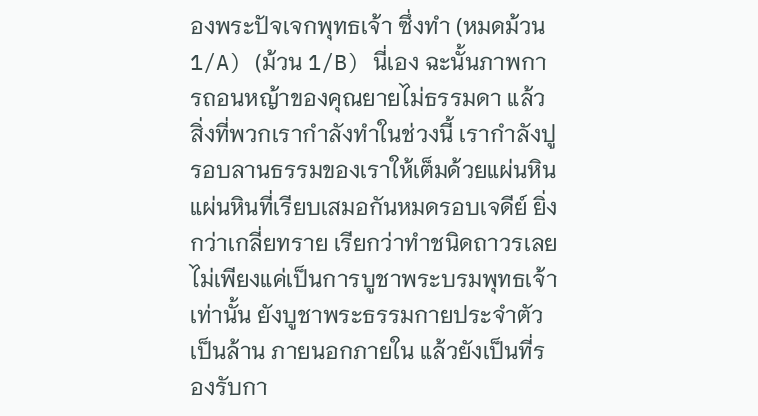องพระปัจเจกพุทธเจ้า ซึ่งทำ (หมดม้วน 1/A) (ม้วน 1/B) นี่เอง ฉะนั้นภาพการถอนหญ้าของคุณยายไม่ธรรมดา แล้วสิ่งที่พวกเรากำลังทำในช่วงนี้ เรากำลังปูรอบลานธรรมของเราให้เต็มด้วยแผ่นหิน แผ่นหินที่เรียบเสมอกันหมดรอบเจดีย์ ยิ่งกว่าเกลี่ยทราย เรียกว่าทำชนิดถาวรเลย ไม่เพียงแค่เป็นการบูชาพระบรมพุทธเจ้าเท่านั้น ยังบูชาพระธรรมกายประจำตัวเป็นล้าน ภายนอกภายใน แล้วยังเป็นที่รองรับกา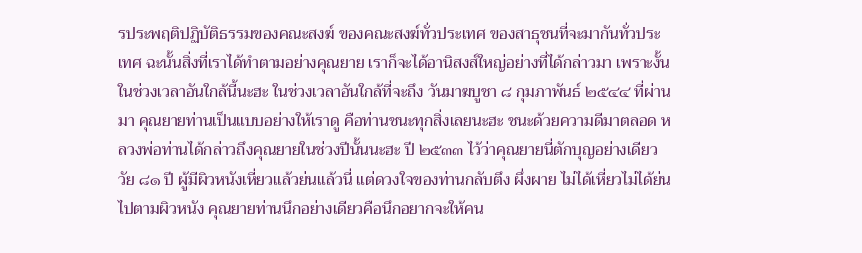รประพฤติปฏิบัติธรรมของคณะสงฆ์ ของคณะสงฆ์ทั่วประเทศ ของสาธุชนที่จะมากันทั่วประเทศ ฉะนั้นสิ่งที่เราได้ทำตามอย่างคุณยาย เราก็จะได้อานิสงส์ใหญ่อย่างที่ได้กล่าวมา เพราะงั้นในช่วงเวลาอันใกล้นี้นะฮะ ในช่วงเวลาอันใกล้ที่จะถึง วันมาฆบูชา ๘ กุมภาพันธ์ ๒๕๔๔ ที่ผ่านมา คุณยายท่านเป็นแบบอย่างให้เราดู คือท่านชนะทุกสิ่งเลยนะฮะ ชนะด้วยความดีมาตลอด หลวงพ่อท่านได้กล่าวถึงคุณยายในช่วงปีนั้นนะฮะ ปี ๒๕๓๓ ไว้ว่าคุณยายนี่ตักบุญอย่างเดียว วัย ๘๑ ปี ผู้มีผิวหนังเหี่ยวแล้วย่นแล้วนี่ แต่ดวงใจของท่านกลับตึง ผึ่งผาย ไม่ได้เหี่ยวไม่ได้ย่นไปตามผิวหนัง คุณยายท่านนึกอย่างเดียวคือนึกอยากจะให้คน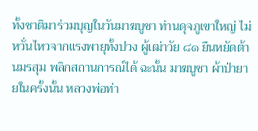ทั้งชาติมาร่วมบุญในวันมาฆบูชา ท่านดุจภูเขาใหญ่ ไม่หวั่นไหวจากแรงพายุทั้งปวง ผู้เฒ่าวัย ๘๑ ยืนหยัดต้านมรสุม พลิกสถานการณ์ได้ ฉะนั้น มาฆบูชา ผ้าป่ายายในครั้งนั้น หลวงพ่อท่า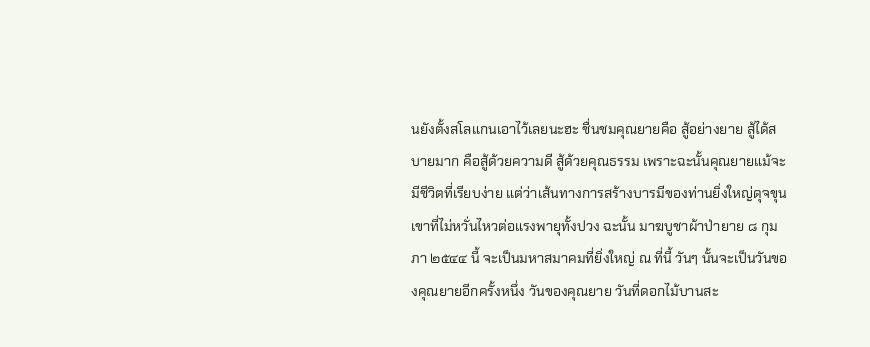นยังตั้งสโลแกนเอาไว้เลยนะฮะ ชื่นชมคุณยายคือ สู้อย่างยาย สู้ได้สบายมาก คือสู้ด้วยความดี สู้ด้วยคุณธรรม เพราะฉะนั้นคุณยายแม้จะมีชีวิตที่เรียบง่าย แต่ว่าเส้นทางการสร้างบารมีของท่านยิ่งใหญ่ดุจขุนเขาที่ไม่หวั่นไหวต่อแรงพายุทั้งปวง ฉะนั้น มาฆบูชาผ้าป่ายาย ๘ กุมภา ๒๕๔๔ นี้ จะเป็นมหาสมาคมที่ยิ่งใหญ่ ณ ที่นี้ วันๆ นั้นจะเป็นวันของคุณยายอีกครั้งหนึ่ง วันของคุณยาย วันที่ดอกไม้บานสะ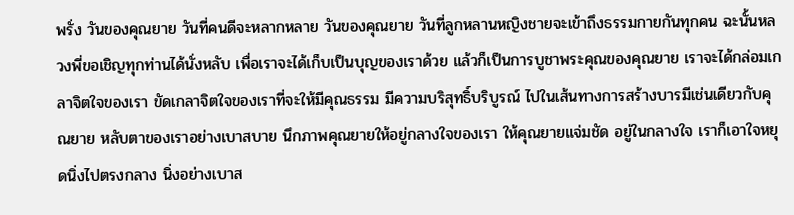พรั่ง วันของคุณยาย วันที่คนดีจะหลากหลาย วันของคุณยาย วันที่ลูกหลานหญิงชายจะเข้าถึงธรรมกายกันทุกคน ฉะนั้นหลวงพี่ขอเชิญทุกท่านได้นั่งหลับ เพื่อเราจะได้เก็บเป็นบุญของเราด้วย แล้วก็เป็นการบูชาพระคุณของคุณยาย เราจะได้กล่อมเกลาจิตใจของเรา ขัดเกลาจิตใจของเราที่จะให้มีคุณธรรม มีความบริสุทธิ์บริบูรณ์ ไปในเส้นทางการสร้างบารมีเช่นเดียวกับคุณยาย หลับตาของเราอย่างเบาสบาย นึกภาพคุณยายให้อยู่กลางใจของเรา ให้คุณยายแจ่มชัด อยู่ในกลางใจ เราก็เอาใจหยุดนิ่งไปตรงกลาง นิ่งอย่างเบาส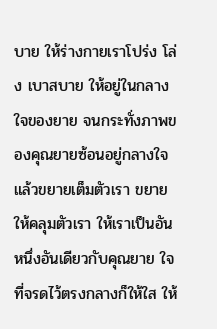บาย ให้ร่างกายเราโปร่ง โล่ง เบาสบาย ให้อยู่ในกลางใจของยาย จนกระทั่งภาพของคุณยายซ้อนอยู่กลางใจ แล้วขยายเต็มตัวเรา ขยายให้คลุมตัวเรา ให้เราเป็นอันหนึ่งอันเดียวกับคุณยาย ใจที่จรดไว้ตรงกลางก็ให้ใส ให้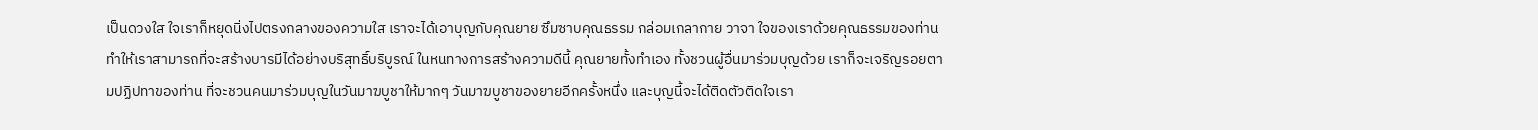เป็นดวงใส ใจเราก็หยุดนิ่งไปตรงกลางของความใส เราจะได้เอาบุญกับคุณยาย ซึมซาบคุณธรรม กล่อมเกลากาย วาจา ใจของเราด้วยคุณธรรมของท่าน ทำให้เราสามารถที่จะสร้างบารมีได้อย่างบริสุทธิ์บริบูรณ์ ในหนทางการสร้างความดีนี้ คุณยายทั้งทำเอง ทั้งชวนผู้อื่นมาร่วมบุญด้วย เราก็จะเจริญรอยตามปฏิปทาของท่าน ที่จะชวนคนมาร่วมบุญในวันมาฆบูชาให้มากๆ วันมาฆบูชาของยายอีกครั้งหนึ่ง และบุญนี้จะได้ติดตัวติดใจเรา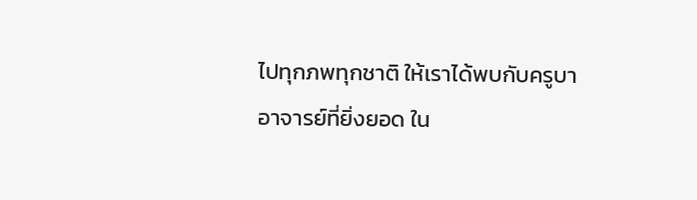ไปทุกภพทุกชาติ ให้เราได้พบกับครูบาอาจารย์ที่ยิ่งยอด ใน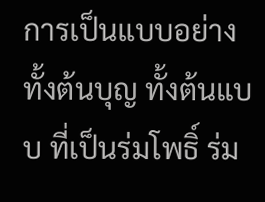การเป็นแบบอย่างทั้งต้นบุญ ทั้งต้นแบบ ที่เป็นร่มโพธิ์ ร่ม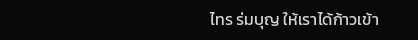ไทร ร่มบุญ ให้เราได้ก้าวเข้า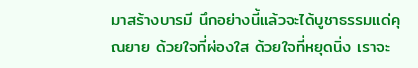มาสร้างบารมี นึกอย่างนี้แล้วจะได้บูชาธรรมแด่คุณยาย ด้วยใจที่ผ่องใส ด้วยใจที่หยุดนิ่ง เราจะ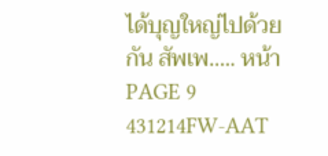ได้บุญใหญ่ไปด้วยกัน สัพเพ….. หน้า PAGE 9 431214FW-AAT